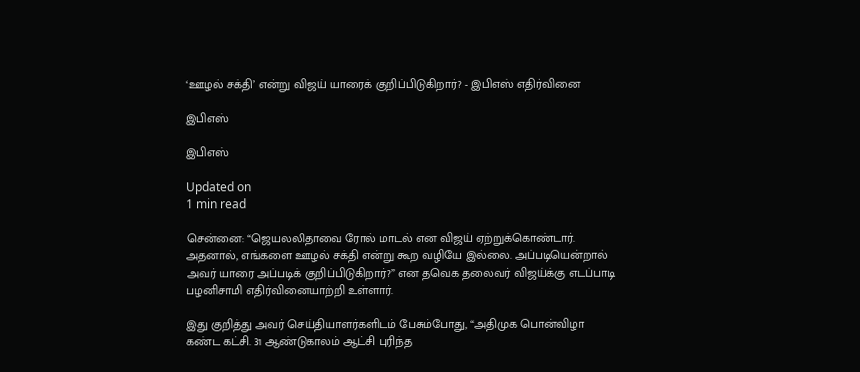‘ஊழல் சக்தி’ என்று விஜய் யாரைக் குறிப்பிடுகிறார்? - இபிஎஸ் எதிர்வினை

இபிஎஸ்

இபிஎஸ்

Updated on
1 min read

சென்னை: “ஜெயலலிதாவை ரோல் மாடல் என விஜய் ஏற்றுக்கொண்டார். அதனால், எங்களை ஊழல் சக்தி என்று கூற வழியே இல்லை. அப்படியென்றால் அவர் யாரை அப்படிக் குறிப்பிடுகிறார்?” என தவெக தலைவர் விஜய்க்கு எடப்பாடி பழனிசாமி எதிர்வினையாற்றி உள்ளார்.

இது குறித்து அவர் செய்தியாளர்களிடம் பேசும்போது, “அதிமுக பொன்விழா கண்ட கட்சி. 31 ஆண்டுகாலம் ஆட்சி புரிந்த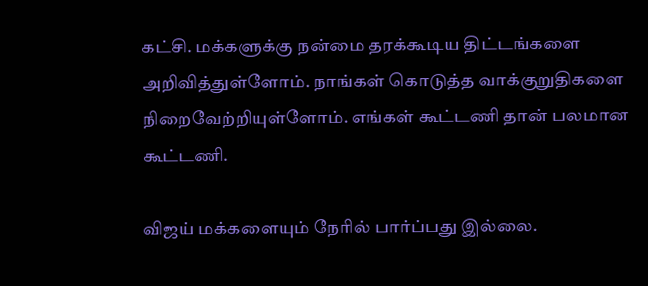கட்சி. மக்களுக்கு நன்மை தரக்கூடிய திட்டங்களை அறிவித்துள்ளோம். நாங்கள் கொடுத்த வாக்குறுதிகளை நிறைவேற்றியுள்ளோம். எங்கள் கூட்டணி தான் பலமான கூட்டணி.

விஜய் மக்களையும் நேரில் பார்ப்பது இல்லை.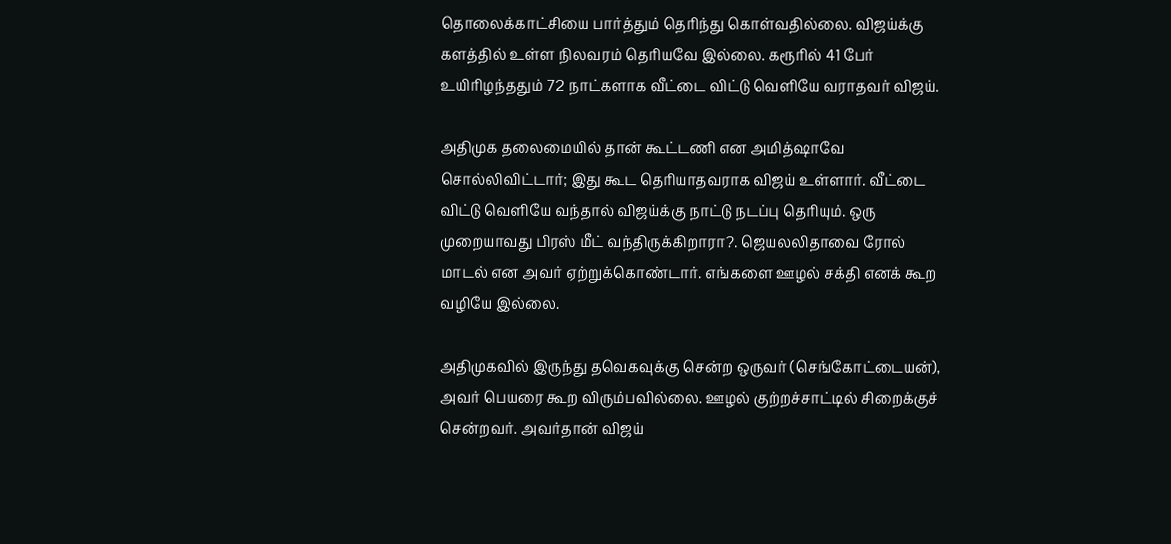தொலைக்காட்சியை பார்த்தும் தெரிந்து கொள்வதில்லை. விஜய்க்கு களத்தில் உள்ள நிலவரம் தெரியவே இல்லை. கரூரில் 41 பேர் உயிரிழந்ததும் 72 நாட்களாக வீட்டை விட்டு வெளியே வராதவர் விஜய்.

அதிமுக தலைமையில் தான் கூட்டணி என அமித்ஷாவே சொல்லிவிட்டார்; இது கூட தெரியாதவராக விஜய் உள்ளார். வீட்டை விட்டு வெளியே வந்தால் விஜய்க்கு நாட்டு நடப்பு தெரியும். ஒரு முறையாவது பிரஸ் மீட் வந்திருக்கிறாரா?. ஜெயலலிதாவை ரோல் மாடல் என அவர் ஏற்றுக்கொண்டார். எங்களை ஊழல் சக்தி எனக் கூற வழியே இல்லை.

அதிமுகவில் இருந்து தவெகவுக்கு சென்ற ஒருவர் (செங்கோட்டையன்), அவர் பெயரை கூற விரும்பவில்லை. ஊழல் குற்றச்சாட்டில் சிறைக்குச் சென்றவர். அவர்தான் விஜய்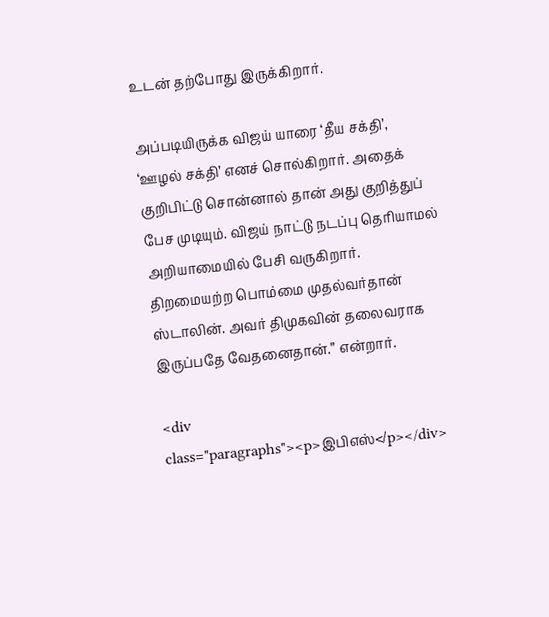உடன் தற்போது இருக்கிறார்.

அப்படியிருக்க விஜய் யாரை ‘தீய சக்தி’, ‘ஊழல் சக்தி’ எனச் சொல்கிறார். அதைக் குறிபிட்டு சொன்னால் தான் அது குறித்துப் பேச முடியும். விஜய் நாட்டு நடப்பு தெரியாமல் அறியாமையில் பேசி வருகிறார். திறமையற்ற பொம்மை முதல்வர்தான் ஸ்டாலின். அவர் திமுகவின் தலைவராக இருப்பதே வேதனைதான்.” என்றார்.

<div class="paragraphs"><p>இபிஎஸ்</p></div>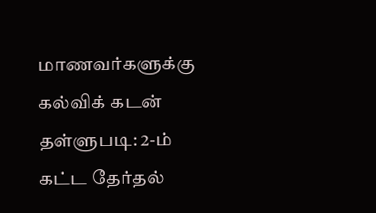மாணவர்களுக்கு கல்விக் கடன் தள்ளுபடி: 2-ம் கட்ட தேர்தல்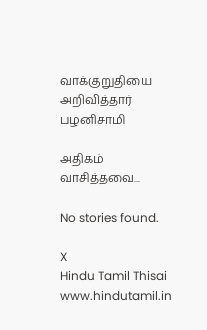வாக்குறுதியை அறிவித்தார் பழனிசாமி

அதிகம் வாசித்தவை...

No stories found.

X
Hindu Tamil Thisai
www.hindutamil.in